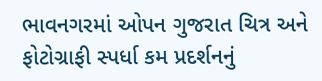ભાવનગરમાં ઓપન ગુજરાત ચિત્ર અને ફોટોગ્રાફી સ્પર્ધા કમ પ્રદર્શનનું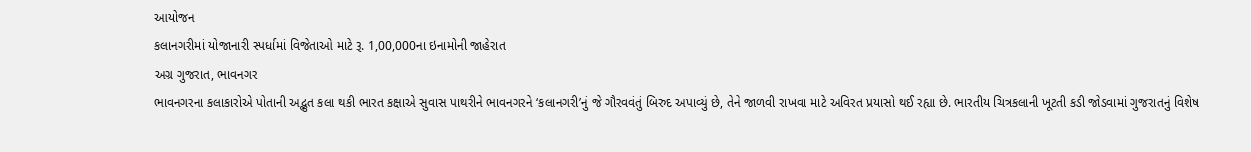આયોજન
કલાનગરીમાં યોજાનારી સ્પર્ધામાં વિજેતાઓ માટે રૂ. 1,00,000ના ઇનામોની જાહેરાત
અગ્ર ગુજરાત, ભાવનગર
ભાવનગરના કલાકારોએ પોતાની અદ્ભુત કલા થકી ભારત કક્ષાએ સુવાસ પાથરીને ભાવનગરને ‘કલાનગરી’નું જે ગૌરવવંતું બિરુદ અપાવ્યું છે, તેને જાળવી રાખવા માટે અવિરત પ્રયાસો થઈ રહ્યા છે. ભારતીય ચિત્રકલાની ખૂટતી કડી જોડવામાં ગુજરાતનું વિશેષ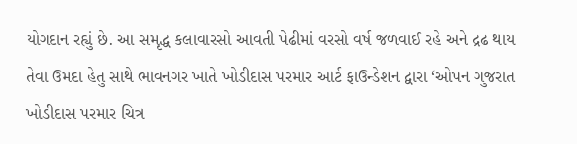યોગદાન રહ્યું છે. આ સમૃદ્ધ કલાવારસો આવતી પેઢીમાં વરસો વર્ષ જળવાઈ રહે અને દ્રઢ થાય તેવા ઉમદા હેતુ સાથે ભાવનગર ખાતે ખોડીદાસ પરમાર આર્ટ ફાઉન્ડેશન દ્વારા ‘ઓપન ગુજરાત ખોડીદાસ પરમાર ચિત્ર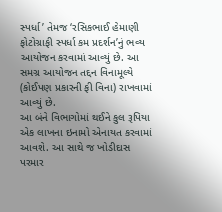સ્પર્ધા’ તેમજ ‘રસિકભાઈ હેમાણી ફોટોગ્રાફી સ્પર્ધા કમ પ્રદર્શન’નું ભવ્ય આયોજન કરવામાં આવ્યું છે. આ સમગ્ર આયોજન તદ્દન વિનામૂલ્યે (કોઈપણ પ્રકારની ફી વિના) રાખવામાં આવ્યું છે.
આ બંને વિભાગોમાં થઈને કુલ રૂપિયા એક લાખના ઇનામો એનાયત કરવામાં આવશે. આ સાથે જ ખોડીદાસ પરમાર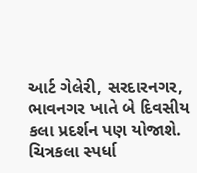આર્ટ ગેલેરી, સરદારનગર, ભાવનગર ખાતે બે દિવસીય કલા પ્રદર્શન પણ યોજાશે.
ચિત્રકલા સ્પર્ધા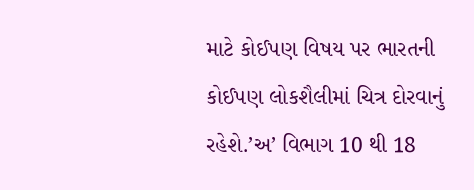માટે કોઈપણ વિષય પર ભારતની કોઈપણ લોકશૈલીમાં ચિત્ર દોરવાનું રહેશે.’અ’ વિભાગ 10 થી 18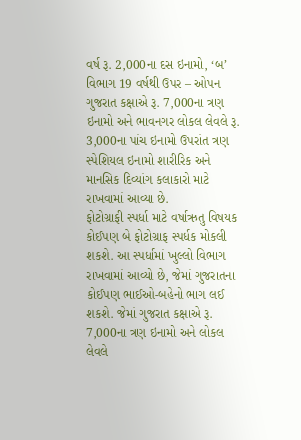વર્ષ રૂ. 2,000ના દસ ઇનામો, ‘બ’ વિભાગ 19 વર્ષથી ઉપર – ઓપન ગુજરાત કક્ષાએ રૂ. 7,000ના ત્રણ ઇનામો અને ભાવનગર લોકલ લેવલે રૂ. 3,000ના પાંચ ઇનામો ઉપરાંત ત્રણ સ્પેશિયલ ઇનામો શારીરિક અને માનસિક દિવ્યાંગ કલાકારો માટે રાખવામાં આવ્યા છે.
ફોટોગ્રાફી સ્પર્ધા માટે વર્ષાઋતુ વિષયક કોઈપણ બે ફોટોગ્રાફ સ્પર્ધક મોકલી શકશે. આ સ્પર્ધામાં ખુલ્લો વિભાગ રાખવામાં આવ્યો છે, જેમાં ગુજરાતના કોઈપણ ભાઈઓ-બહેનો ભાગ લઈ શકશે. જેમાં ગુજરાત કક્ષાએ રૂ. 7,000ના ત્રણ ઇનામો અને લોકલ લેવલે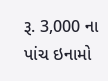રૂ. 3,000 ના પાંચ ઇનામો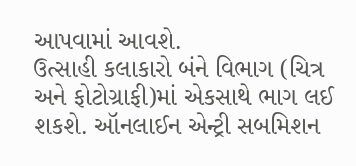આપવામાં આવશે.
ઉત્સાહી કલાકારો બંને વિભાગ (ચિત્ર અને ફોટોગ્રાફી)માં એકસાથે ભાગ લઈ શકશે. ઑનલાઈન એન્ટ્રી સબમિશન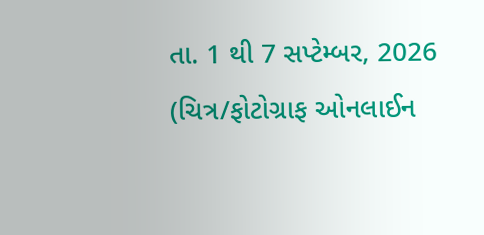તા. 1 થી 7 સપ્ટેમ્બર, 2026 (ચિત્ર/ફોટોગ્રાફ ઓનલાઈન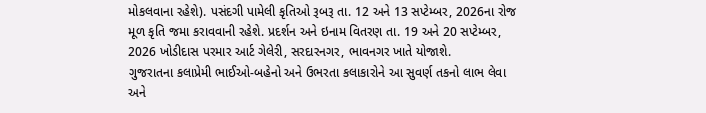મોકલવાના રહેશે). પસંદગી પામેલી કૃતિઓ રૂબરૂ તા. 12 અને 13 સપ્ટેમ્બર, 2026ના રોજ મૂળ કૃતિ જમા કરાવવાની રહેશે. પ્રદર્શન અને ઇનામ વિતરણ તા. 19 અને 20 સપ્ટેમ્બર, 2026 ખોડીદાસ પરમાર આર્ટ ગેલેરી, સરદારનગર, ભાવનગર ખાતે યોજાશે.
ગુજરાતના કલાપ્રેમી ભાઈઓ-બહેનો અને ઉભરતા કલાકારોને આ સુવર્ણ તકનો લાભ લેવા અને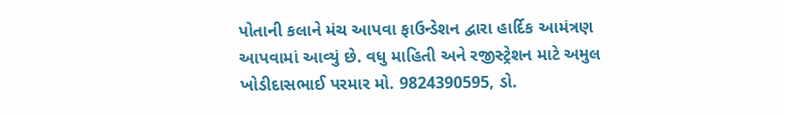પોતાની કલાને મંચ આપવા ફાઉન્ડેશન દ્વારા હાર્દિક આમંત્રણ આપવામાં આવ્યું છે. વધુ માહિતી અને રજીસ્ટ્રેશન માટે અમુલ ખોડીદાસભાઈ પરમાર મો. 9824390595, ડો.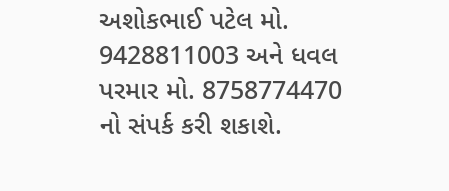અશોકભાઈ પટેલ મો. 9428811003 અને ધવલ પરમાર મો. 8758774470 નો સંપર્ક કરી શકાશે.